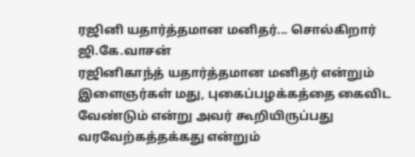ரஜினி யதார்த்தமான மனிதர்... சொல்கிறார் ஜி.கே.வாசன்
ரஜினிகாந்த் யதார்த்தமான மனிதர் என்றும் இளைஞர்கள் மது, புகைப்பழக்கத்தை கைவிட வேண்டும் என்று அவர் கூறியிருப்பது வரவேற்கத்தக்கது என்றும்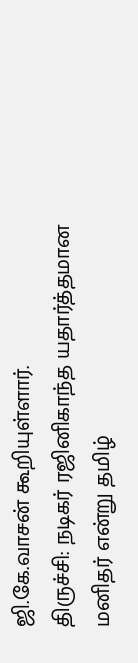ஜி.கே.வாசன் கூறியுள்ளார்.
திருச்சி: நடிகர் ரஜினிகாந்த யதார்த்தமான மனிதர் என்று தமிழ்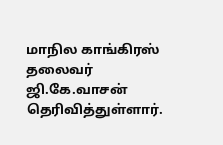மாநில காங்கிரஸ் தலைவர் ஜி.கே.வாசன் தெரிவித்துள்ளார்.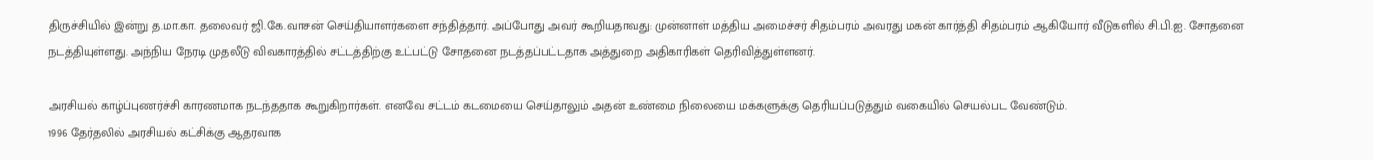திருச்சியில் இன்று த.மா.கா. தலைவர் ஜி.கே.வாசன் செய்தியாளர்களை சந்தித்தார். அப்போது அவர் கூறியதாவது: முன்னாள் மத்திய அமைச்சர் சிதம்பரம் அவரது மகன் கார்த்தி சிதம்பரம் ஆகியோர் வீடுகளில் சி.பி.ஐ. சோதனை நடத்தியுள்ளது. அந்நிய நேரடி முதலீடு விவகாரத்தில் சட்டத்திற்கு உட்பட்டு சோதனை நடத்தப்பட்டதாக அத்துறை அதிகாரிகள் தெரிவித்துள்ளனர்.

அரசியல் காழ்ப்புணர்ச்சி காரணமாக நடந்ததாக கூறுகிறார்கள். எனவே சட்டம் கடமையை செய்தாலும் அதன் உண்மை நிலையை மக்களுக்கு தெரியப்படுத்தும் வகையில் செயல்பட வேண்டும்.
1996 தேர்தலில் அரசியல் கட்சிக்கு ஆதரவாக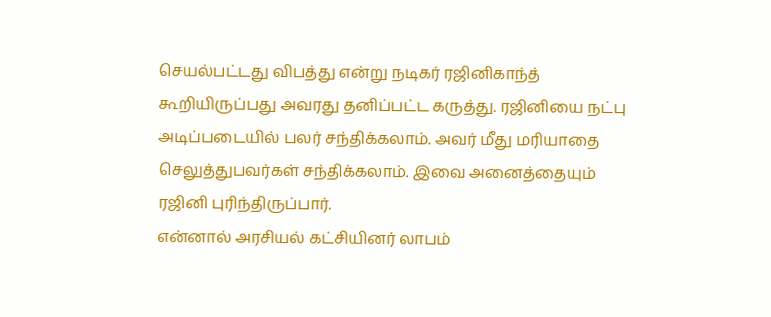செயல்பட்டது விபத்து என்று நடிகர் ரஜினிகாந்த் கூறியிருப்பது அவரது தனிப்பட்ட கருத்து. ரஜினியை நட்பு அடிப்படையில் பலர் சந்திக்கலாம். அவர் மீது மரியாதை செலுத்துபவர்கள் சந்திக்கலாம். இவை அனைத்தையும் ரஜினி புரிந்திருப்பார்.
என்னால் அரசியல் கட்சியினர் லாபம்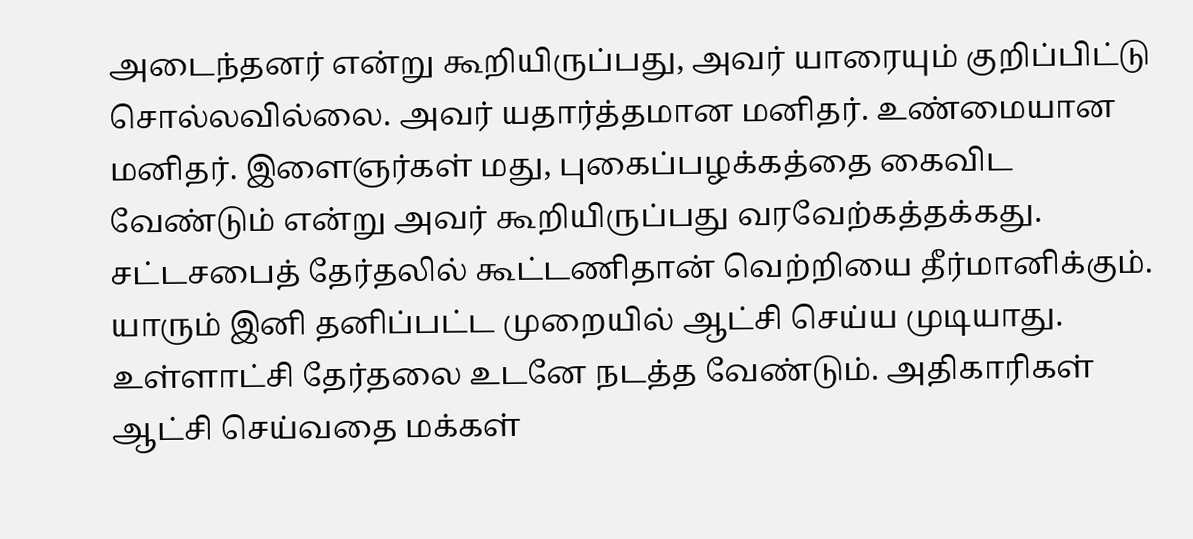அடைந்தனர் என்று கூறியிருப்பது, அவர் யாரையும் குறிப்பிட்டு சொல்லவில்லை. அவர் யதார்த்தமான மனிதர். உண்மையான மனிதர். இளைஞர்கள் மது, புகைப்பழக்கத்தை கைவிட வேண்டும் என்று அவர் கூறியிருப்பது வரவேற்கத்தக்கது.
சட்டசபைத் தேர்தலில் கூட்டணிதான் வெற்றியை தீர்மானிக்கும். யாரும் இனி தனிப்பட்ட முறையில் ஆட்சி செய்ய முடியாது. உள்ளாட்சி தேர்தலை உடனே நடத்த வேண்டும். அதிகாரிகள் ஆட்சி செய்வதை மக்கள்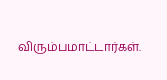விரும்பமாட்டார்கள்.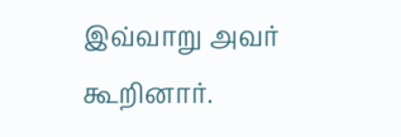இவ்வாறு அவர் கூறினார்.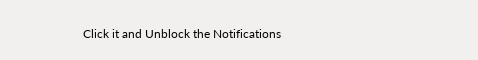Click it and Unblock the Notifications